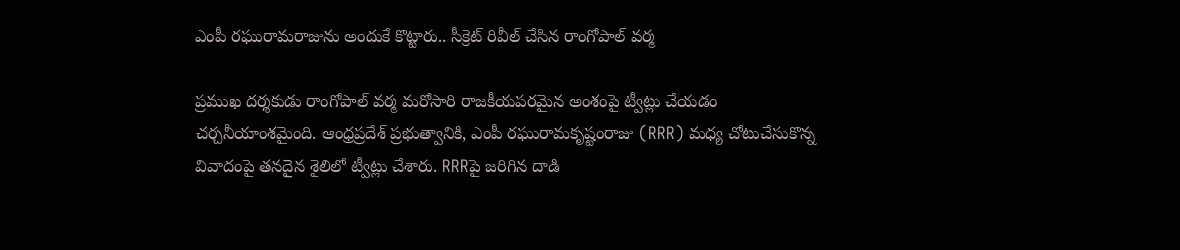ఎంపీ రఘురామరాజును అందుకే కొట్టారు.. సీక్రెట్ రివీల్ చేసిన రాంగోపాల్ వర్మ

ప్రముఖ దర్శకుడు రాంగోపాల్ వర్మ మరోసారి రాజకీయపరమైన అంశంపై ట్వీట్లు చేయడం చర్చనీయాంశమైంది. ఆంధ్రప్రదేశ్ ప్రభుత్వానికి, ఎంపీ రఘురామకృష్టంరాజు (RRR) మధ్య చోటుచేసుకొన్న వివాదంపై తనదైన శైలిలో ట్వీట్లు చేశారు. RRRపై జరిగిన దాడి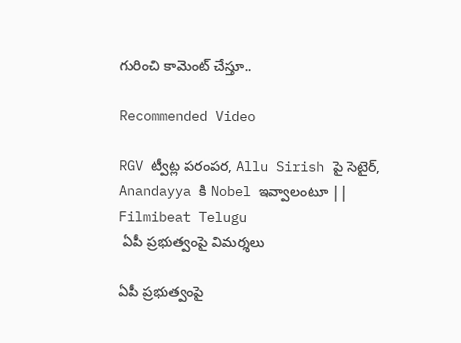గురించి కామెంట్ చేస్తూ..

Recommended Video

RGV ట్వీట్ల పరంపర, Allu Sirish పై సెటైర్, Anandayya కి Nobel ఇవ్వాలంటూ || Filmibeat Telugu
 ఏపీ ప్రభుత్వంపై విమర్శలు

ఏపీ ప్రభుత్వంపై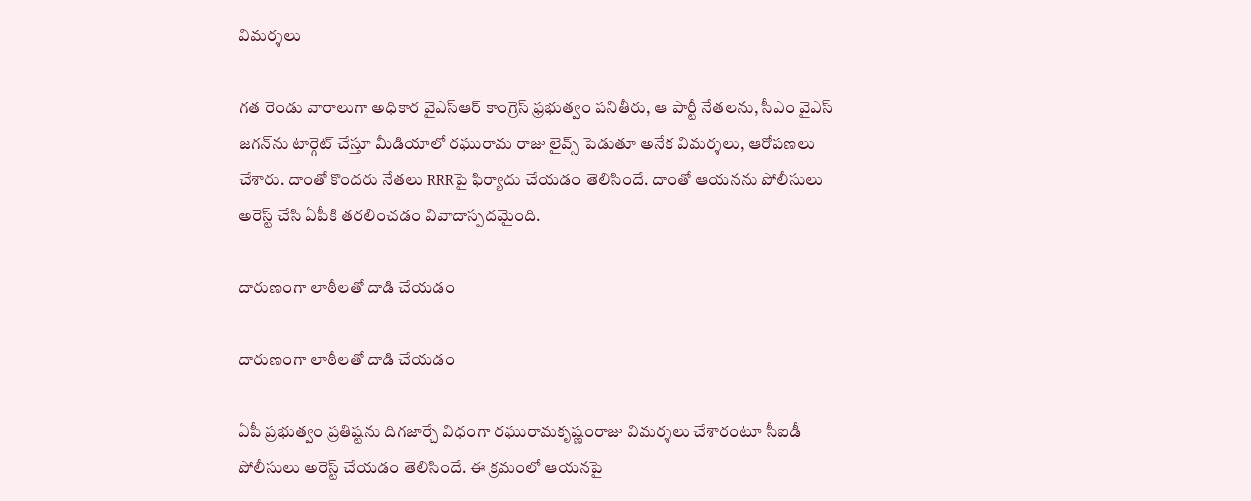విమర్శలు

గత రెండు వారాలుగా అధికార వైఎస్ఆర్ కాంగ్రెస్ ఫ్రభుత్వం పనితీరు, ఆ పార్టీ నేతలను, సీఎం వైఎస్ జగన్‌ను టార్గెట్ చేస్తూ మీడియాలో రఘురామ రాజు లైవ్స్ పెడుతూ అనేక విమర్శలు, ఆరోపణలు చేశారు. దాంతో కొందరు నేతలు RRRపై ఫిర్యాదు చేయడం తెలిసిందే. దాంతో ఆయనను పోలీసులు అరెస్ట్ చేసి ఏపీకి తరలించడం వివాదాస్పదమైంది.

దారుణంగా లాఠీలతో దాడి చేయడం

దారుణంగా లాఠీలతో దాడి చేయడం

ఏపీ ప్రభుత్వం ప్రతిష్టను దిగజార్చే విధంగా రఘురామకృష్ణంరాజు విమర్శలు చేశారంటూ సీఐడీ పోలీసులు అరెస్ట్ చేయడం తెలిసిందే. ఈ క్రమంలో ఆయనపై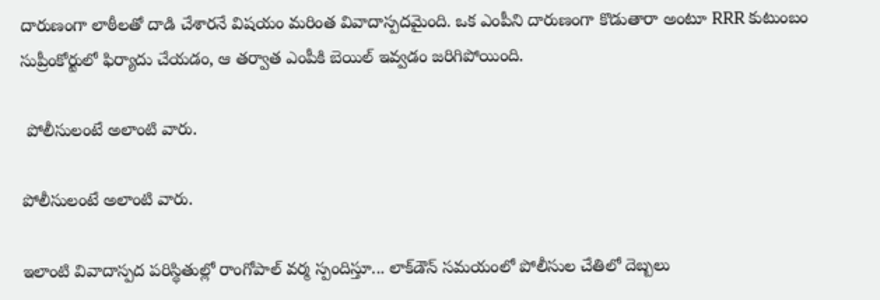దారుణంగా లాఠీలతో దాడి చేశారనే విషయం మరింత వివాదాస్పదమైంది. ఒక ఎంపీని దారుణంగా కొడుతారా అంటూ RRR కుటుంబం సుప్రీంకోర్టులో ఫిర్యాదు చేయడం, ఆ తర్వాత ఎంపీకి బెయిల్ ఇవ్వడం జరిగిపోయింది.

 పోలీసులంటే అలాంటి వారు.

పోలీసులంటే అలాంటి వారు.

ఇలాంటి వివాదాస్పద పరిస్థితుల్లో రాంగోపాల్ వర్మ స్పందిస్తూ... లాక్‌డౌన్ సమయంలో పోలీసుల చేతిలో దెబ్బలు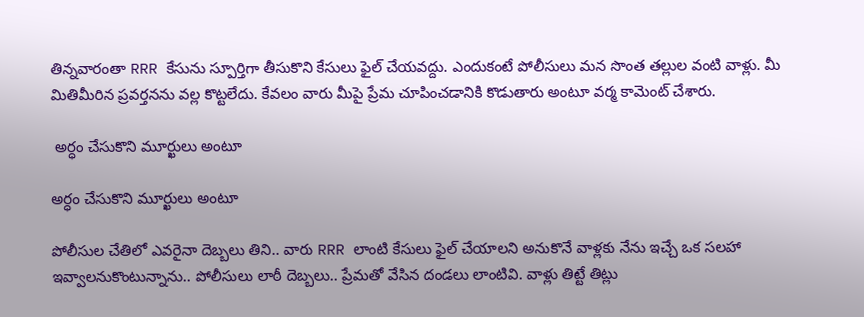తిన్నవారంతా RRR కేసును స్పూర్తిగా తీసుకొని కేసులు ఫైల్ చేయవద్దు. ఎందుకంటే పోలీసులు మన సొంత తల్లుల వంటి వాళ్లు. మీ మితిమీరిన ప్రవర్తనను వల్ల కొట్టలేదు. కేవలం వారు మీపై ప్రేమ చూపించడానికి కొడుతారు అంటూ వర్మ కామెంట్ చేశారు.

 అర్ధం చేసుకొని మూర్ఖులు అంటూ

అర్ధం చేసుకొని మూర్ఖులు అంటూ

పోలీసుల చేతిలో ఎవరైనా దెబ్బలు తిని.. వారు RRR లాంటి కేసులు ఫైల్ చేయాలని అనుకొనే వాళ్లకు నేను ఇచ్చే ఒక సలహా ఇవ్వాలనుకొంటున్నాను.. పోలీసులు లాఠీ దెబ్బలు.. ప్రేమతో వేసిన దండలు లాంటివి. వాళ్లు తిట్టే తిట్లు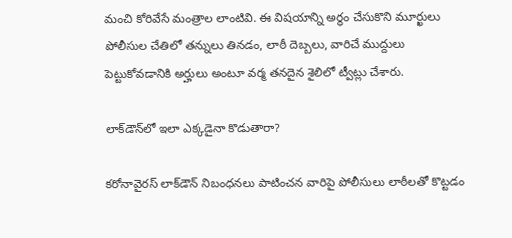మంచి కోరివేసే మంత్రాల లాంటివి. ఈ విషయాన్ని అర్థం చేసుకొని మూర్ఖులు పోలీసుల చేతిలో తన్నులు తినడం, లాఠీ దెబ్బలు, వారిచే ముద్దులు పెట్టుకోవడానికి అర్హులు అంటూ వర్మ తనదైన శైలిలో ట్వీట్లు చేశారు.

లాక్‌డౌన్‌లో ఇలా ఎక్కడైనా కొడుతారా?

కరోనావైరస్ లాక్‌డౌన్ నిబంధనలు పాటించన వారిపై పోలీసులు లాఠీలతో కొట్టడం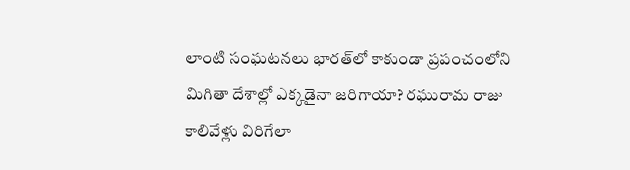లాంటి సంఘటనలు భారత్‌లో కాకుండా ప్రపంచంలోని మిగితా దేశాల్లో ఎక్కడైనా జరిగాయా? రఘురామ రాజు కాలివేళ్లు విరిగేలా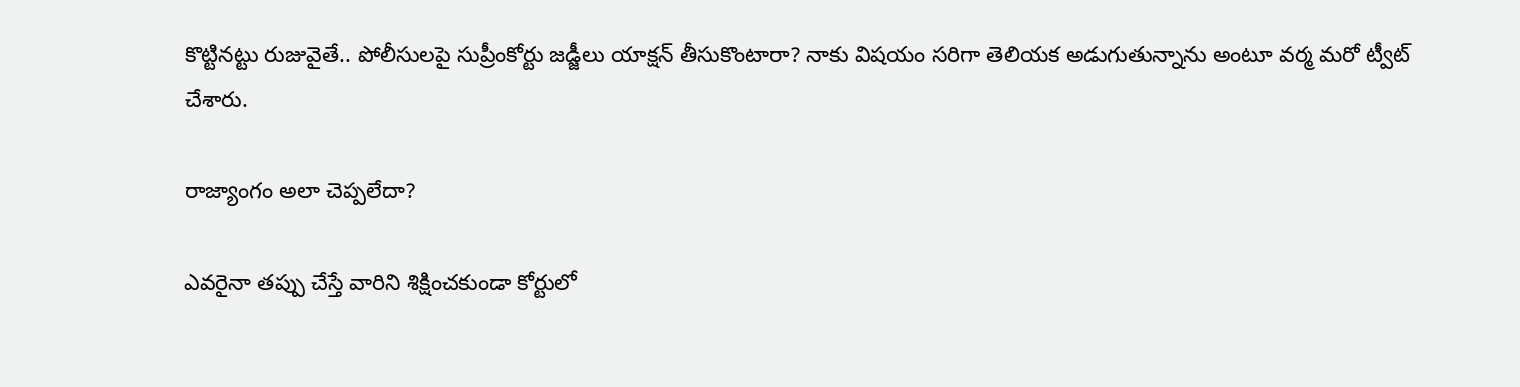కొట్టినట్టు రుజువైతే.. పోలీసులపై సుప్రీంకోర్టు జడ్జీలు యాక్షన్ తీసుకొంటారా? నాకు విషయం సరిగా తెలియక అడుగుతున్నాను అంటూ వర్మ మరో ట్వీట్ చేశారు.

రాజ్యాంగం అలా చెప్పలేదా?

ఎవరైనా తప్పు చేస్తే వారిని శిక్షించకుండా కోర్టులో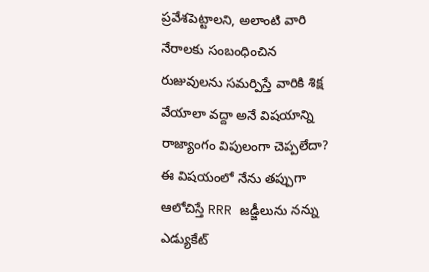ప్రవేశపెట్టాలని, అలాంటి వారి నేరాలకు సంబంధించిన రుజువులను సమర్పిస్తే వారికి శిక్ష వేయాలా వద్దా అనే విషయాన్ని రాజ్యాంగం విపులంగా చెప్పలేదా? ఈ విషయంలో నేను తప్పుగా ఆలోచిస్తే RRR జడ్జీలును నన్ను ఎడ్యుకేట్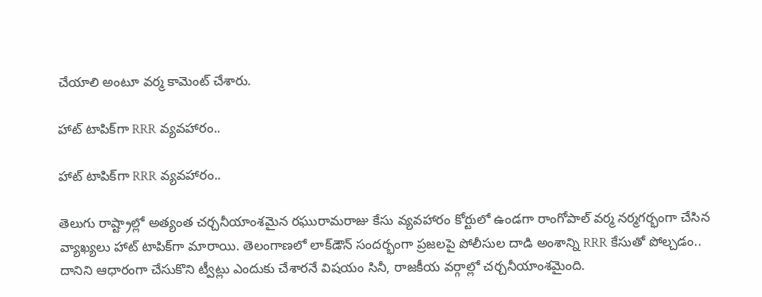చేయాలి అంటూ వర్మ కామెంట్ చేశారు.

హాట్ టాపిక్‌గా RRR వ్యవహారం..

హాట్ టాపిక్‌గా RRR వ్యవహారం..

తెలుగు రాష్ట్రాల్లో అత్యంత చర్చనీయాంశమైన రఘురామరాజు కేసు వ్యవహారం కోర్టులో ఉండగా రాంగోపాల్ వర్మ నర్మగర్భంగా చేసిన వ్యాఖ్యలు హాట్ టాపిక్‌గా మారాయి. తెలంగాణలో లాక్‌డౌన్ సందర్భంగా ప్రజలపై పోలీసుల దాడి అంశాన్ని RRR కేసుతో పోల్చడం.. దానిని ఆధారంగా చేసుకొని ట్వీట్లు ఎందుకు చేశారనే విషయం సినీ, రాజకీయ వర్గాల్లో చర్చనీయాంశమైంది.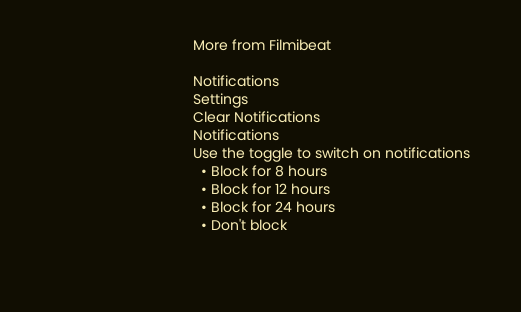More from Filmibeat

Notifications
Settings
Clear Notifications
Notifications
Use the toggle to switch on notifications
  • Block for 8 hours
  • Block for 12 hours
  • Block for 24 hours
  • Don't block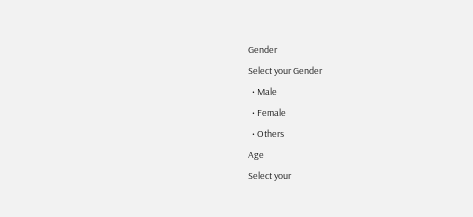Gender
Select your Gender
  • Male
  • Female
  • Others
Age
Select your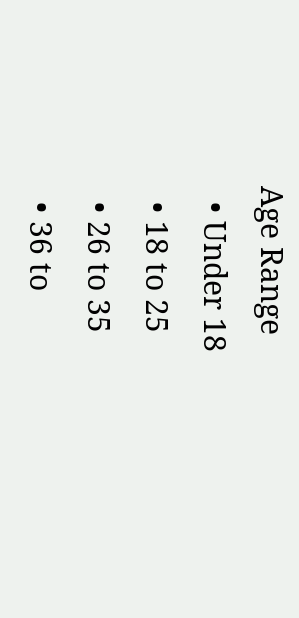Age Range
  • Under 18
  • 18 to 25
  • 26 to 35
  • 36 to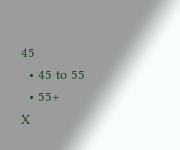45
  • 45 to 55
  • 55+
X